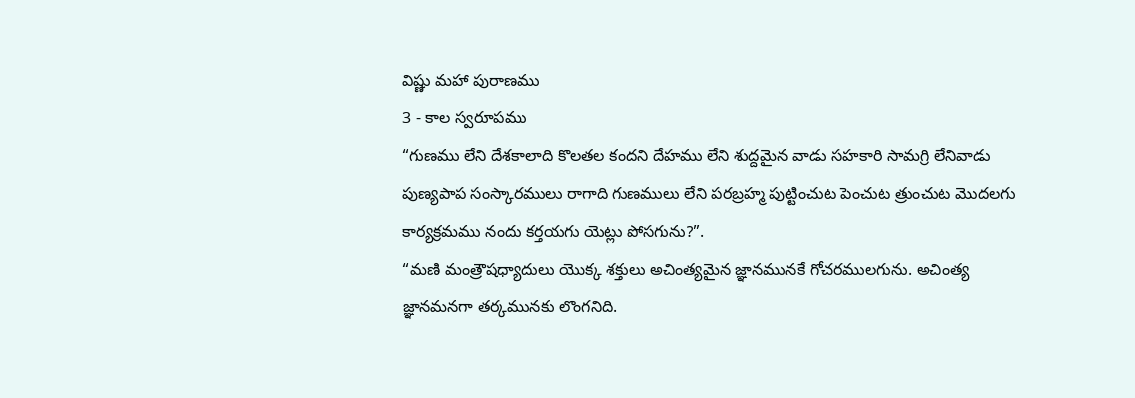విష్ణు మహా పురాణము
3 - కాల స్వరూపము
“గుణము లేని దేశకాలాది కొలతల కందని దేహము లేని శుద్దమైన వాడు సహకారి సామగ్రి లేనివాడు పుణ్యపాప సంస్కారములు రాగాది గుణములు లేని పరబ్రహ్మ పుట్టించుట పెంచుట త్రుంచుట మొదలగు కార్యక్రమము నందు కర్తయగు యెట్లు పోసగును?”.
“మణి మంత్రౌషధ్యాదులు యొక్క శక్తులు అచింత్యమైన జ్ఞానమునకే గోచరములగును. అచింత్య జ్ఞానమనగా తర్కమునకు లొంగనిది.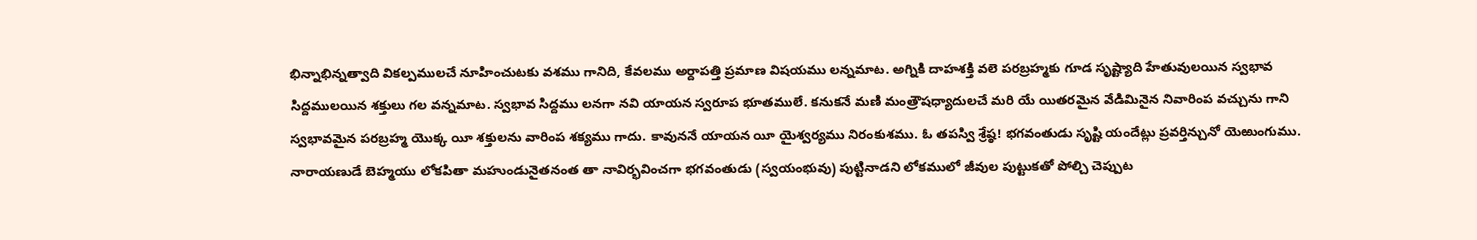భిన్నాభిన్నత్వాది వికల్పములచే నూహించుటకు వశము గానిది, కేవలము అర్దాపత్తి ప్రమాణ విషయము లన్నమాట. అగ్నికి దాహశక్తి వలె పరబ్రహ్మకు గూడ సృష్ట్యాది హేతువులయిన స్వభావ సిద్దములయిన శక్తులు గల వన్నమాట. స్వభావ సిద్దము లనగా నవి యాయన స్వరూప భూతములే. కనుకనే మణి మంత్రౌషధ్యాదులచే మరి యే యితరమైన వేడిమినైన నివారింప వచ్చును గాని స్వభావమైన పరబ్రహ్మ యొక్క యీ శక్తులను వారింప శక్యము గాదు. కావుననే యాయన యీ యైశ్వర్యము నిరంకుశము. ఓ తపస్వి శ్రేష్ఠ! భగవంతుడు సృష్టి యందేట్లు ప్రవర్తిన్చునో యెఱుంగుము. నారాయణుడే బెహ్మయు లోకపితా మహుండునైతనంత తా నావిర్భవించగా భగవంతుడు (స్వయంభువు) పుట్టినాడని లోకములో జీవుల పుట్టుకతో పోల్చి చెప్పుట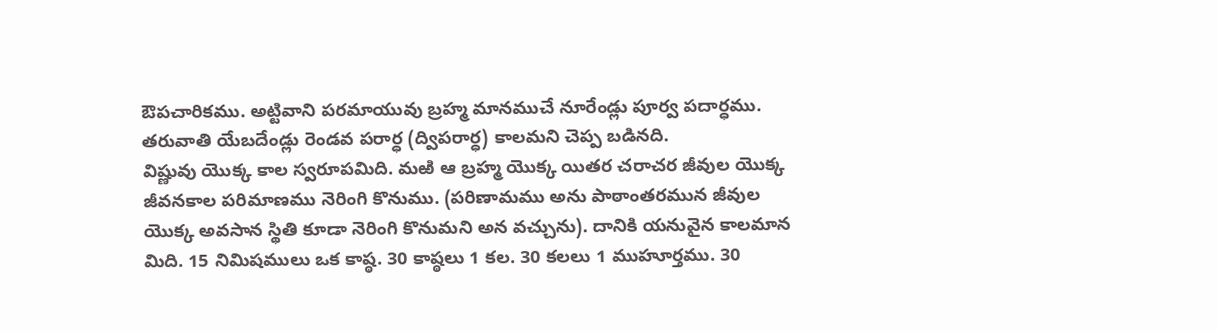ఔపచారికము. అట్టివాని పరమాయువు బ్రహ్మ మానముచే నూరేండ్లు పూర్వ పదార్ధము. తరువాతి యేబదేండ్లు రెండవ పరార్ధ (ద్విపరార్ధ) కాలమని చెప్ప బడినది.
విష్ణువు యొక్క కాల స్వరూపమిది. మఱి ఆ బ్రహ్మ యొక్క యితర చరాచర జీవుల యొక్క జీవనకాల పరిమాణము నెరింగి కొనుము. (పరిణామము అను పాఠాంతరమున జీవుల యొక్క అవసాన స్థితి కూడా నెరింగి కొనుమని అన వచ్చును). దానికి యనువైన కాలమాన మిది. 15 నిమిషములు ఒక కాష్ఠ. 30 కాష్ఠలు 1 కల. 30 కలలు 1 ముహూర్తము. 30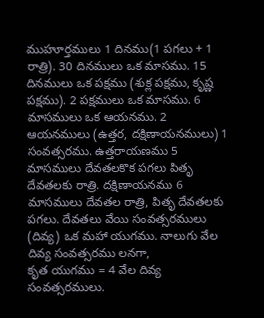ముహూర్తములు 1 దినము(1 పగలు + 1 రాత్రి). 30 దినములు ఒక మాసము. 15 దినములు ఒక పక్షము (శుక్ల పక్షము, కృష్ణ పక్షము). 2 పక్షములు ఒక మాసము. 6 మాసములు ఒక ఆయనము. 2 ఆయనములు (ఉత్తర, దక్షిణాయనములు) 1 సంవత్సరము. ఉత్తరాయణము 5 మాసములు దేవతలకొక పగలు పితృ దేవతలకు రాత్రి. దక్షిణాయనము 6 మాసములు దేవతల రాత్రి, పితృ దేవతలకు పగలు. దేవతలు వేయి సంవత్సరములు (దివ్య) ఒక మహా యుగము. నాలుగు వేల దివ్య సంవత్సరము లనగా,
కృత యుగము = 4 వేల దివ్య సంవత్సరములు.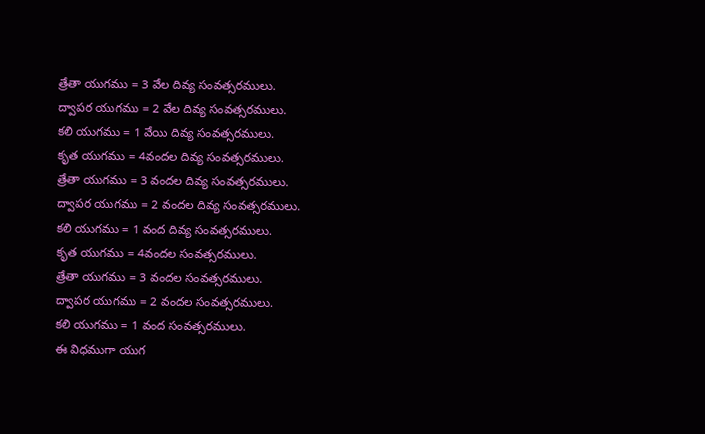త్రేతా యుగము = 3 వేల దివ్య సంవత్సరములు.
ద్వాపర యుగము = 2 వేల దివ్య సంవత్సరములు.
కలి యుగము = 1 వేయి దివ్య సంవత్సరములు.
కృత యుగము = 4వందల దివ్య సంవత్సరములు.
త్రేతా యుగము = 3 వందల దివ్య సంవత్సరములు.
ద్వాపర యుగము = 2 వందల దివ్య సంవత్సరములు.
కలి యుగము = 1 వంద దివ్య సంవత్సరములు.
కృత యుగము = 4వందల సంవత్సరములు.
త్రేతా యుగము = 3 వందల సంవత్సరములు.
ద్వాపర యుగము = 2 వందల సంవత్సరములు.
కలి యుగము = 1 వంద సంవత్సరములు.
ఈ విధముగా యుగ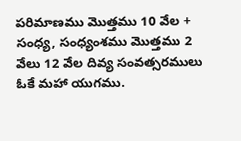పరిమాణము మొత్తము 10 వేల + సంధ్య, సంధ్యంశము మొత్తము 2 వేలు 12 వేల దివ్య సంవత్సరములు ఓకే మహా యుగము.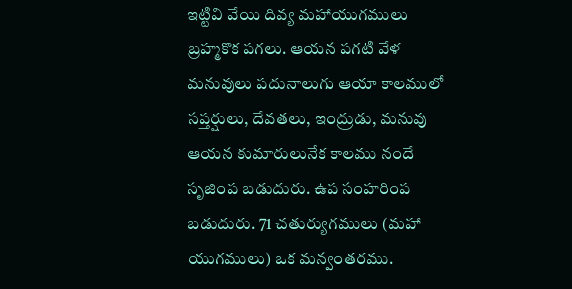ఇట్టివి వేయి దివ్య మహాయుగములు బ్రహ్మకొక పగలు. ఆయన పగటి వేళ మనువులు పదునాలుగు ఆయా కాలములో సప్తర్షులు, దేవతలు, ఇంద్రుడు, మనువు ఆయన కుమారులునేక కాలము నందే సృజింప బడుదురు. ఉప సంహరింప బడుదురు. 71 చతుర్యుగములు (మహా యుగములు) ఒక మన్వంతరము.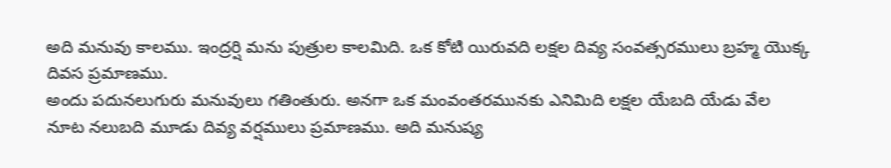అది మనువు కాలము. ఇంద్రర్షి మను పుత్రుల కాలమిది. ఒక కోటి యిరువది లక్షల దివ్య సంవత్సరములు బ్రహ్మ యొక్క దివస ప్రమాణము.
అందు పదునలుగురు మనువులు గతింతురు. అనగా ఒక మంవంతరమునకు ఎనిమిది లక్షల యేబది యేడు వేల నూట నలుబది మూడు దివ్య వర్షములు ప్రమాణము. అది మనుష్య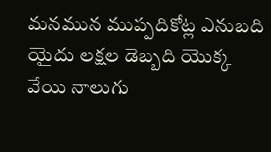మనమున ముప్పదికోట్ల ఎనుబది యైదు లక్షల డెబ్బది యొక్క వేయి నాలుగు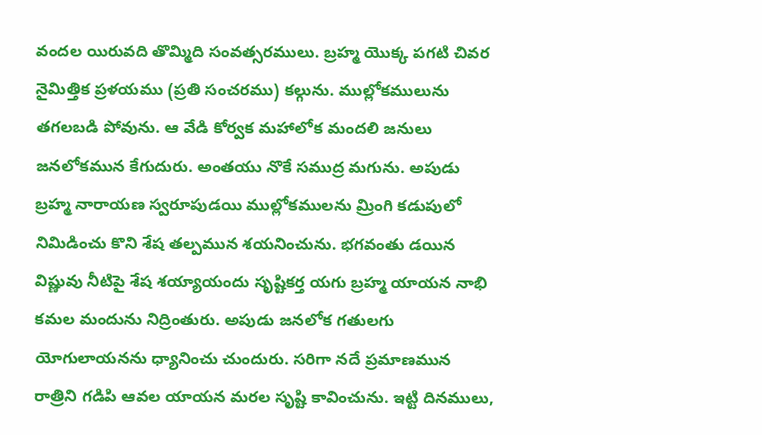వందల యిరువది తొమ్మిది సంవత్సరములు. బ్రహ్మ యొక్క పగటి చివర నైమిత్తిక ప్రళయము (ప్రతి సంచరము) కల్గును. ముల్లోకములును తగలబడి పోవును. ఆ వేడి కోర్వక మహాలోక మందలి జనులు జనలోకమున కేగుదురు. అంతయు నొకే సముద్ర మగును. అపుడు బ్రహ్మ నారాయణ స్వరూపుడయి ముల్లోకములను మ్రింగి కడుపులో నిమిడించు కొని శేష తల్పమున శయనించును. భగవంతు డయిన విష్ణువు నీటిపై శేష శయ్యాయందు సృష్టికర్త యగు బ్రహ్మ యాయన నాభి కమల మందును నిద్రింతురు. అపుడు జనలోక గతులగు యోగులాయనను ధ్యానించు చుందురు. సరిగా నదే ప్రమాణమున రాత్రిని గడిపి ఆవల యాయన మరల సృష్టి కావించును. ఇట్టి దినములు,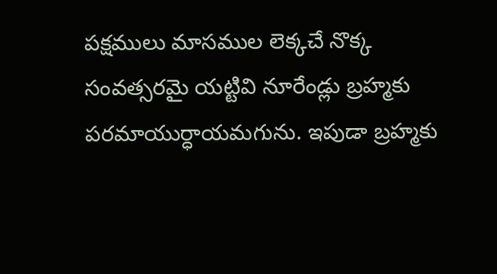పక్షములు మాసముల లెక్కచే నొక్క సంవత్సరమై యట్టివి నూరేండ్లు బ్రహ్మకు పరమాయుర్ధాయమగును. ఇపుడా బ్రహ్మకు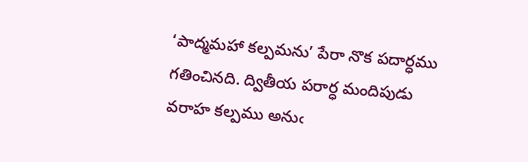‘పాద్మమహా కల్పమను’ పేరా నొక పదార్ధము గతించినది. ద్వితీయ పరార్ధ మందిపుడు వరాహ కల్పము అనుఁ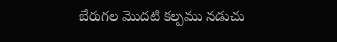బేరుగల మొదటి కల్పము నడుచు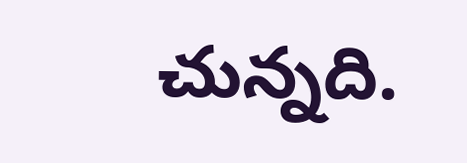చున్నది.